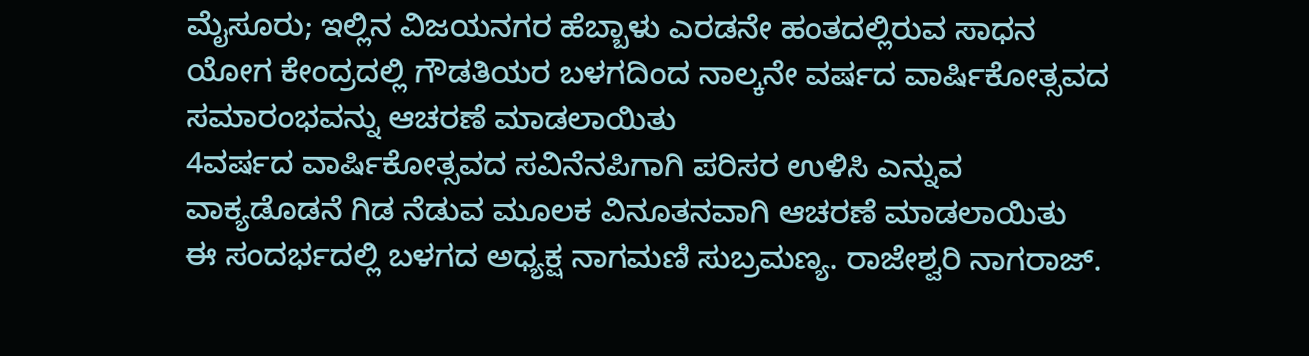ಮೈಸೂರು; ಇಲ್ಲಿನ ವಿಜಯನಗರ ಹೆಬ್ಬಾಳು ಎರಡನೇ ಹಂತದಲ್ಲಿರುವ ಸಾಧನ ಯೋಗ ಕೇಂದ್ರದಲ್ಲಿ ಗೌಡತಿಯರ ಬಳಗದಿಂದ ನಾಲ್ಕನೇ ವರ್ಷದ ವಾರ್ಷಿಕೋತ್ಸವದ ಸಮಾರಂಭವನ್ನು ಆಚರಣೆ ಮಾಡಲಾಯಿತು
4ವರ್ಷದ ವಾರ್ಷಿಕೋತ್ಸವದ ಸವಿನೆನಪಿಗಾಗಿ ಪರಿಸರ ಉಳಿಸಿ ಎನ್ನುವ ವಾಕ್ಯಡೊಡನೆ ಗಿಡ ನೆಡುವ ಮೂಲಕ ವಿನೂತನವಾಗಿ ಆಚರಣೆ ಮಾಡಲಾಯಿತು
ಈ ಸಂದರ್ಭದಲ್ಲಿ ಬಳಗದ ಅಧ್ಯಕ್ಷ ನಾಗಮಣಿ ಸುಬ್ರಮಣ್ಯ. ರಾಜೇಶ್ವರಿ ನಾಗರಾಜ್.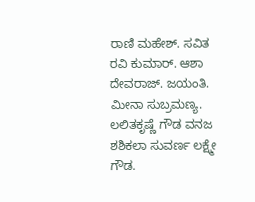ರಾಣಿ ಮಹೇಶ್. ಸವಿತ ರವಿ ಕುಮಾರ್. ಆಶಾ ದೇವರಾಜ್. ಜಯಂತಿ. ಮೀನಾ ಸುಬ್ರಮಣ್ಯ. ಲಲಿತಕೃಷ್ಣೆ ಗೌಡ ವನಜ ಶಶಿಕಲಾ ಸುವರ್ಣ ಲಕ್ಷ್ಮೇ ಗೌಡ.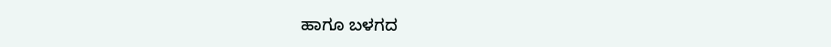ಹಾಗೂ ಬಳಗದ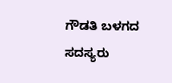ಗೌಡತಿ ಬಳಗದ ಸದಸ್ಯರು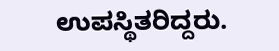ಉಪಸ್ಥಿತರಿದ್ದರು.